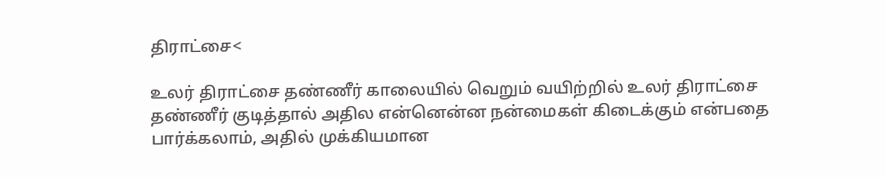திராட்சை<

உலர் திராட்சை தண்ணீர் காலையில் வெறும் வயிற்றில் உலர் திராட்சை தண்ணீர் குடித்தால் அதில என்னென்ன நன்மைகள் கிடைக்கும் என்பதை பார்க்கலாம், அதில் முக்கியமான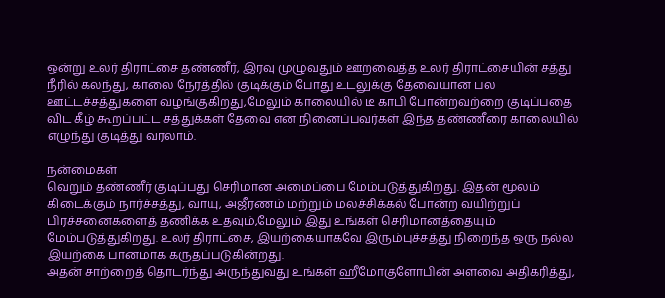ஒன்று உலர் திராட்சை தண்ணீர், இரவு முழுவதும் ஊறவைத்த உலர் திராட்சையின் சத்து நீரில் கலந்து, காலை நேரத்தில் குடிக்கும் போது உடலுக்கு தேவையான பல ஊட்டச்சத்துகளை வழங்குகிறது,மேலும் காலையில் டீ காபி போன்றவற்றை குடிப்பதை விட கீழ் கூறப்பட்ட சத்துக்கள் தேவை என நினைப்பவர்கள் இந்த தண்ணீரை காலையில் எழுந்து குடித்து வரலாம்.

நன்மைகள்
வெறும் தண்ணீர் குடிப்பது செரிமான அமைப்பை மேம்படுத்துகிறது. இதன் மூலம் கிடைக்கும் நார்ச்சத்து, வாயு, அஜீரணம் மற்றும் மலச்சிக்கல் போன்ற வயிற்றுப் பிரச்சனைகளைத் தணிக்க உதவும்,மேலும் இது உங்கள் செரிமானத்தையும் மேம்படுத்துகிறது. உலர் திராட்சை, இயற்கையாகவே இரும்புச்சத்து நிறைந்த ஒரு நல்ல இயற்கை பானமாக கருதப்படுகின்றது.
அதன் சாற்றைத் தொடர்ந்து அருந்துவது உங்கள் ஹீமோகுளோபின் அளவை அதிகரித்து,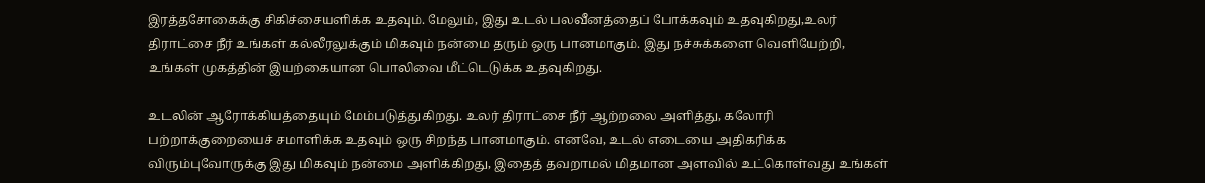இரத்தசோகைக்கு சிகிச்சையளிக்க உதவும். மேலும், இது உடல் பலவீனத்தைப் போக்கவும் உதவுகிறது,உலர் திராட்சை நீர் உங்கள் கல்லீரலுக்கும் மிகவும் நன்மை தரும் ஒரு பானமாகும். இது நச்சுக்களை வெளியேற்றி, உங்கள் முகத்தின் இயற்கையான பொலிவை மீட்டெடுக்க உதவுகிறது.

உடலின் ஆரோக்கியத்தையும் மேம்படுத்துகிறது. உலர் திராட்சை நீர் ஆற்றலை அளித்து, கலோரி பற்றாக்குறையைச் சமாளிக்க உதவும் ஒரு சிறந்த பானமாகும். எனவே, உடல் எடையை அதிகரிக்க விரும்புவோருக்கு இது மிகவும் நன்மை அளிக்கிறது, இதைத் தவறாமல் மிதமான அளவில் உட்கொள்வது உங்கள்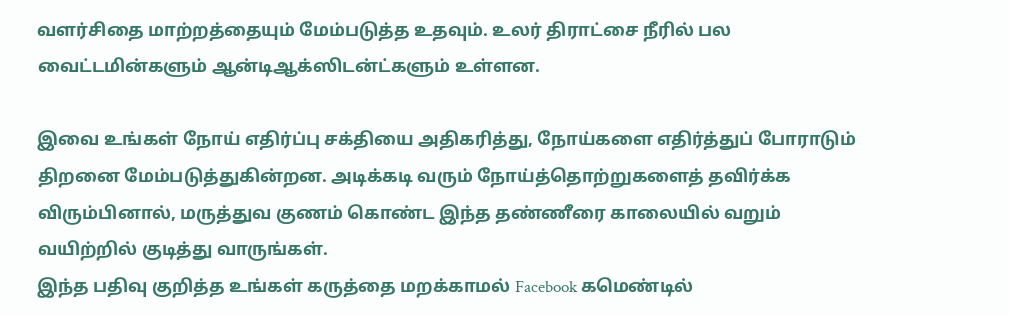வளர்சிதை மாற்றத்தையும் மேம்படுத்த உதவும். உலர் திராட்சை நீரில் பல வைட்டமின்களும் ஆன்டிஆக்ஸிடன்ட்களும் உள்ளன.

இவை உங்கள் நோய் எதிர்ப்பு சக்தியை அதிகரித்து, நோய்களை எதிர்த்துப் போராடும் திறனை மேம்படுத்துகின்றன. அடிக்கடி வரும் நோய்த்தொற்றுகளைத் தவிர்க்க விரும்பினால், மருத்துவ குணம் கொண்ட இந்த தண்ணீரை காலையில் வறும் வயிற்றில் குடித்து வாருங்கள்.
இந்த பதிவு குறித்த உங்கள் கருத்தை மறக்காமல் Facebook கமெண்டில்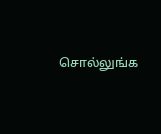சொல்லுங்க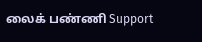லைக் பண்ணி Support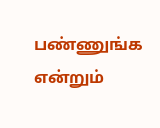பண்ணுங்க என்றும்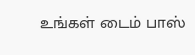உங்கள் டைம் பாஸ்